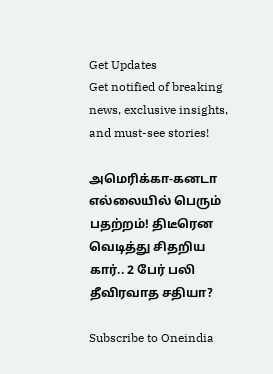Get Updates
Get notified of breaking news, exclusive insights, and must-see stories!

அமெரிக்கா-கனடா எல்லையில் பெரும் பதற்றம்! திடீரென வெடித்து சிதறிய கார்.. 2 பேர் பலி தீவிரவாத சதியா?

Subscribe to Oneindia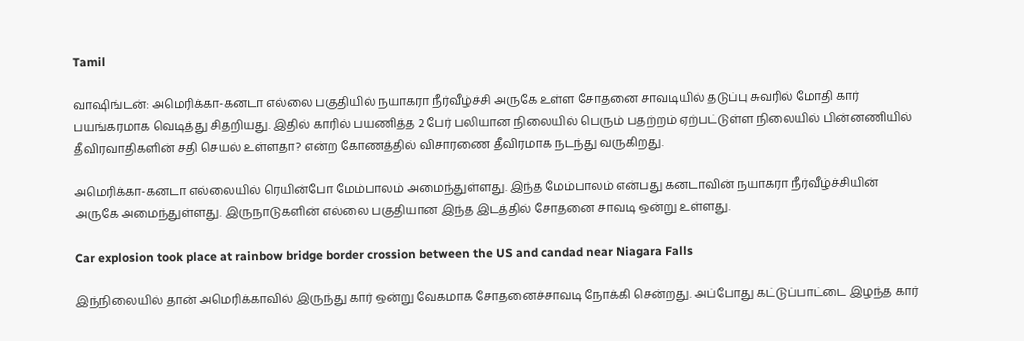Tamil

வாஷிங்டன்: அமெரிக்கா-கனடா எல்லை பகுதியில் நயாகரா நீர்வீழ்ச்சி அருகே உள்ள சோதனை சாவடியில் தடுப்பு சுவரில் மோதி கார் பயங்கரமாக வெடித்து சிதறியது. இதில் காரில் பயணித்த 2 பேர் பலியான நிலையில் பெரும் பதற்றம் ஏற்பட்டுள்ள நிலையில் பின்னணியில் தீவிரவாதிகளின் சதி செயல் உள்ளதா? என்ற கோணத்தில் விசாரணை தீவிரமாக நடந்து வருகிறது.

அமெரிக்கா-கனடா எல்லையில் ரெயின்போ மேம்பாலம் அமைந்துள்ளது. இந்த மேம்பாலம் என்பது கனடாவின் நயாகரா நீர்வீழ்ச்சியின் அருகே அமைந்துள்ளது. இருநாடுகளின் எல்லை பகுதியான இந்த இடத்தில் சோதனை சாவடி ஒன்று உள்ளது.

Car explosion took place at rainbow bridge border crossion between the US and candad near Niagara Falls

இந்நிலையில் தான் அமெரிக்காவில் இருந்து கார் ஒன்று வேகமாக சோதனைச்சாவடி நோக்கி சென்றது. அப்போது கட்டுப்பாட்டை இழந்த கார்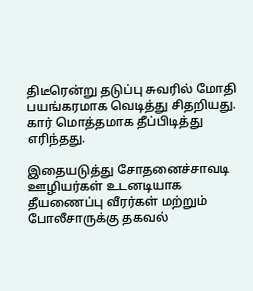திடீரென்று தடுப்பு சுவரில் மோதி பயங்கரமாக வெடித்து சிதறியது. கார் மொத்தமாக தீப்பிடித்து எரிந்தது.

இதையடுத்து சோதனைச்சாவடி ஊழியர்கள் உடனடியாக தீயணைப்பு வீரர்கள் மற்றும் போலீசாருக்கு தகவல்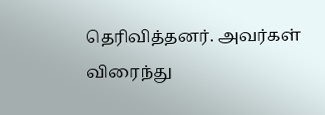தெரிவித்தனர். அவர்கள் விரைந்து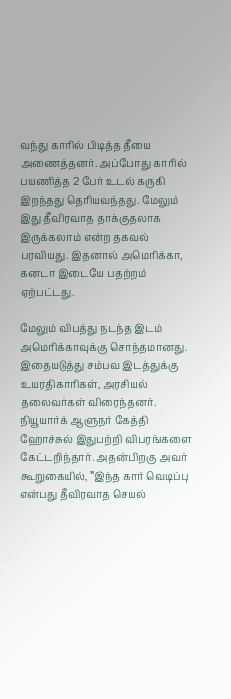வந்து காரில் பிடித்த தீயை அணைத்தனர். அப்போது காரில் பயணித்த 2 பேர் உடல் கருகி இறந்தது தெரியவந்தது. மேலும் இது தீவிரவாத தாக்குதலாக இருக்கலாம் என்ற தகவல் பரவியது. இதனால் அமெரிக்கா, கனடா இடையே பதற்றம் ஏற்பட்டது.

மேலும் விபத்து நடந்த இடம் அமெரிக்காவுக்கு சொந்தமானது. இதையடுத்து சம்பவ இடத்துக்கு உயரதிகாரிகள், அரசியல் தலைவர்கள் விரைந்தனர். நியூயார்க் ஆளுநர் கேத்தி ஹோச்சுல் இதுபற்றி விபரங்களை கேட்டறிந்தார். அதன்பிறகு அவர் கூறுகையில், ‛‛இந்த கார் வெடிப்பு என்பது தீவிரவாத செயல்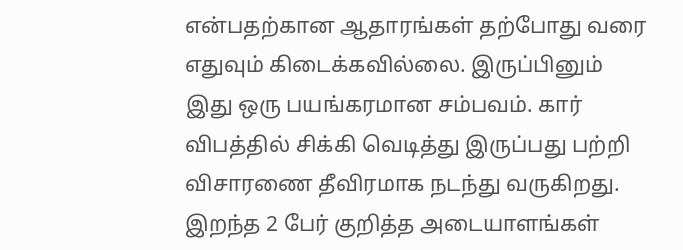என்பதற்கான ஆதாரங்கள் தற்போது வரை எதுவும் கிடைக்கவில்லை. இருப்பினும் இது ஒரு பயங்கரமான சம்பவம். கார் விபத்தில் சிக்கி வெடித்து இருப்பது பற்றி விசாரணை தீவிரமாக நடந்து வருகிறது. இறந்த 2 பேர் குறித்த அடையாளங்கள்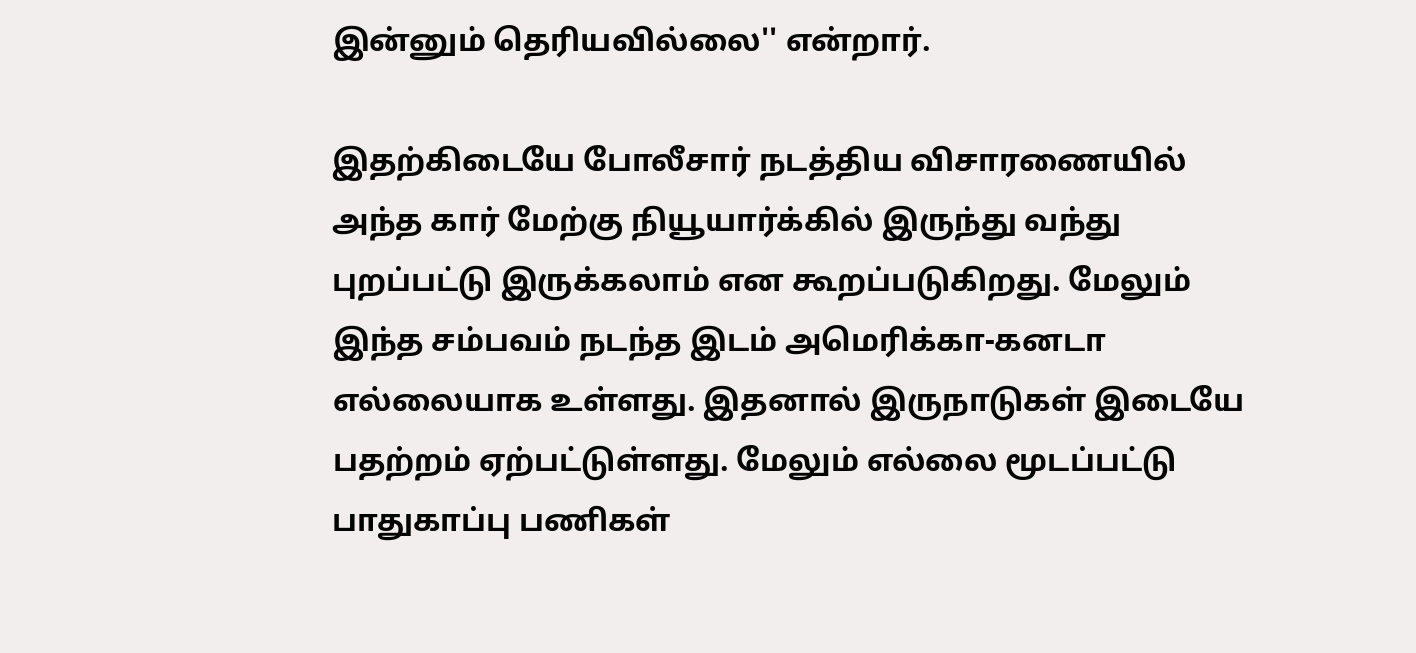இன்னும் தெரியவில்லை'' என்றார்.

இதற்கிடையே போலீசார் நடத்திய விசாரணையில் அந்த கார் மேற்கு நியூயார்க்கில் இருந்து வந்து புறப்பட்டு இருக்கலாம் என கூறப்படுகிறது. மேலும் இந்த சம்பவம் நடந்த இடம் அமெரிக்கா-கனடா எல்லையாக உள்ளது. இதனால் இருநாடுகள் இடையே பதற்றம் ஏற்பட்டுள்ளது. மேலும் எல்லை மூடப்பட்டு பாதுகாப்பு பணிகள்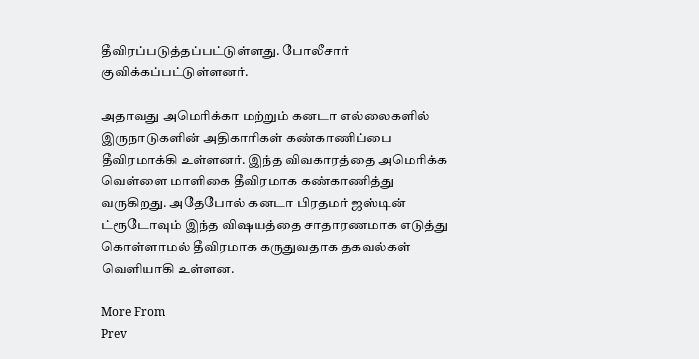தீவிரப்படுத்தப்பட்டுள்ளது. போலீசார் குவிக்கப்பட்டுள்ளனர்.

அதாவது அமெரிக்கா மற்றும் கனடா எல்லைகளில் இருநாடுகளின் அதிகாரிகள் கண்காணிப்பை தீவிரமாக்கி உள்ளனர். இந்த விவகாரத்தை அமெரிக்க வெள்ளை மாளிகை தீவிரமாக கண்காணித்து வருகிறது. அதேபோல் கனடா பிரதமர் ஜஸ்டின் ட்ரூடோவும் இந்த விஷயத்தை சாதாரணமாக எடுத்து கொள்ளாமல் தீவிரமாக கருதுவதாக தகவல்கள் வெளியாகி உள்ளன.

More From
Prev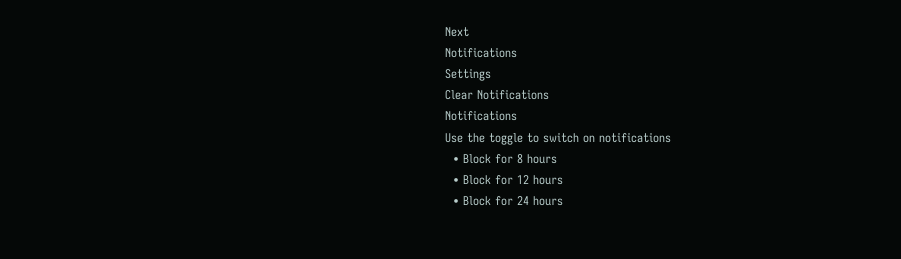Next
Notifications
Settings
Clear Notifications
Notifications
Use the toggle to switch on notifications
  • Block for 8 hours
  • Block for 12 hours
  • Block for 24 hours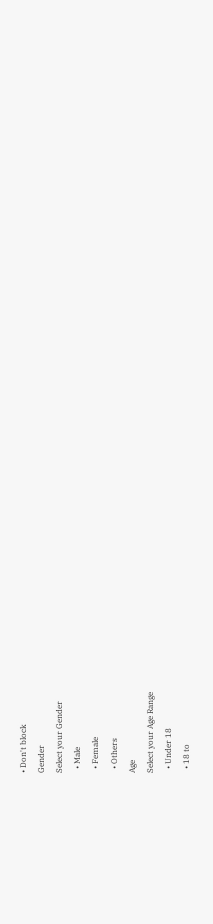• Don't block
Gender
Select your Gender
  • Male
  • Female
  • Others
Age
Select your Age Range
  • Under 18
  • 18 to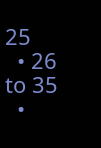25
  • 26 to 35
  •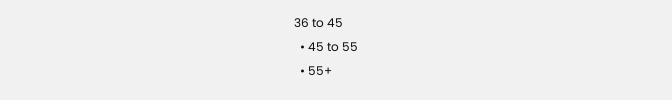36 to 45
  • 45 to 55
  • 55+